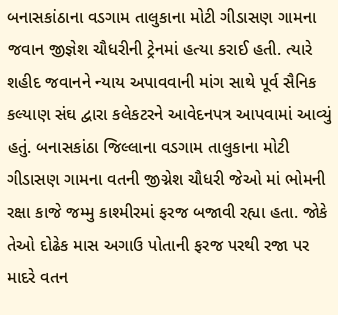બનાસકાંઠાના વડગામ તાલુકાના મોટી ગીડાસણ ગામના જવાન જીજ્ઞેશ ચૌધરીની ટ્રેનમાં હત્યા કરાઈ હતી. ત્યારે શહીદ જવાનને ન્યાય અપાવવાની માંગ સાથે પૂર્વ સૈનિક કલ્યાણ સંઘ દ્વારા કલેકટરને આવેદનપત્ર આપવામાં આવ્યું હતું. બનાસકાંઠા જિલ્લાના વડગામ તાલુકાના મોટી ગીડાસણ ગામના વતની જીગ્નેશ ચૌધરી જેઓ માં ભોમની રક્ષા કાજે જમ્મુ કાશ્મીરમાં ફરજ બજાવી રહ્યા હતા. જોકે તેઓ દોઢેક માસ અગાઉ પોતાની ફરજ પરથી રજા પર માદરે વતન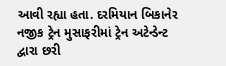આવી રહ્યા હતા. દરમિયાન બિકાનેર નજીક ટ્રેન મુસાફરીમાં ટ્રેન અટેન્ડેન્ટ દ્વારા છરી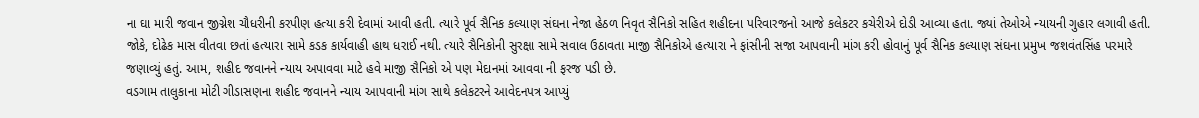ના ઘા મારી જવાન જીગ્નેશ ચૌધરીની કરપીણ હત્યા કરી દેવામાં આવી હતી. ત્યારે પૂર્વ સૈનિક કલ્યાણ સંઘના નેજા હેઠળ નિવૃત સૈનિકો સહિત શહીદના પરિવારજનો આજે કલેકટર કચેરીએ દોડી આવ્યા હતા. જ્યાં તેઓએ ન્યાયની ગુહાર લગાવી હતી. જોકે, દોઢેક માસ વીતવા છતાં હત્યારા સામે કડક કાર્યવાહી હાથ ધરાઈ નથી. ત્યારે સૈનિકોની સુરક્ષા સામે સવાલ ઉઠાવતા માજી સૈનિકોએ હત્યારા ને ફાંસીની સજા આપવાની માંગ કરી હોવાનું પૂર્વ સૈનિક કલ્યાણ સંઘના પ્રમુખ જશવંતસિંહ પરમારે જણાવ્યું હતું. આમ, શહીદ જવાનને ન્યાય અપાવવા માટે હવે માજી સૈનિકો એ પણ મેદાનમાં આવવા ની ફરજ પડી છે.
વડગામ તાલુકાના મોટી ગીડાસણના શહીદ જવાનને ન્યાય આપવાની માંગ સાથે કલેકટરને આવેદનપત્ર આપ્યું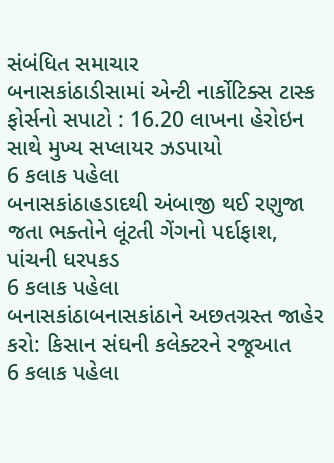સંબંધિત સમાચાર
બનાસકાંઠાડીસામાં એન્ટી નાર્કોટિક્સ ટાસ્ક ફોર્સનો સપાટો : 16.20 લાખના હેરોઇન સાથે મુખ્ય સપ્લાયર ઝડપાયો
6 કલાક પહેલા
બનાસકાંઠાહડાદથી અંબાજી થઈ રણુજા જતા ભક્તોને લૂંટતી ગેંગનો પર્દાફાશ, પાંચની ધરપકડ
6 કલાક પહેલા
બનાસકાંઠાબનાસકાંઠાને અછતગ્રસ્ત જાહેર કરો: કિસાન સંઘની કલેક્ટરને રજૂઆત
6 કલાક પહેલા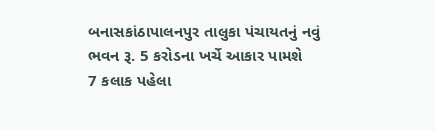બનાસકાંઠાપાલનપુર તાલુકા પંચાયતનું નવું ભવન રૂ. 5 કરોડના ખર્ચે આકાર પામશે
7 કલાક પહેલા